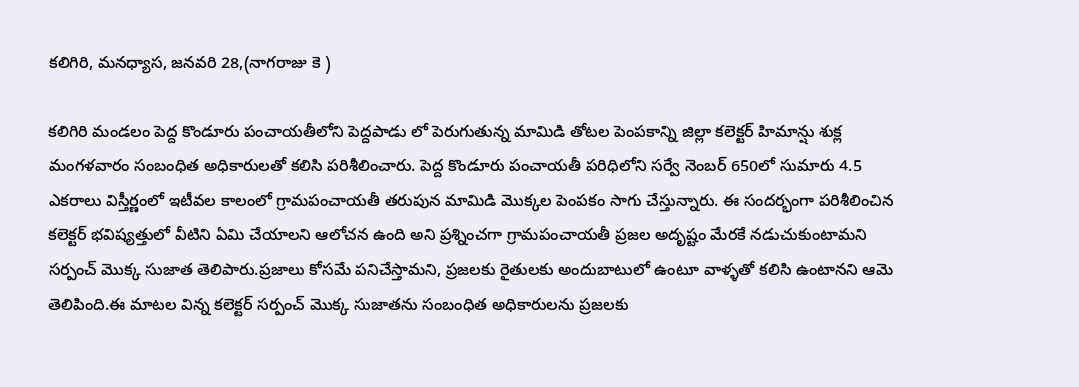కలిగిరి, మనధ్యాస, జనవరి 28,(నాగరాజు కె )

కలిగిరి మండలం పెద్ద కొండూరు పంచాయతీలోని పెద్దపాడు లో పెరుగుతున్న మామిడి తోటల పెంపకాన్ని జిల్లా కలెక్టర్ హిమాన్షు శుక్ల మంగళవారం సంబంధిత అధికారులతో కలిసి పరిశీలించారు. పెద్ద కొండూరు పంచాయతీ పరిధిలోని సర్వే నెంబర్ 650లో సుమారు 4.5 ఎకరాలు విస్తీర్ణంలో ఇటీవల కాలంలో గ్రామపంచాయతీ తరుపున మామిడి మొక్కల పెంపకం సాగు చేస్తున్నారు. ఈ సందర్భంగా పరిశీలించిన కలెక్టర్ భవిష్యత్తులో వీటిని ఏమి చేయాలని ఆలోచన ఉంది అని ప్రశ్నించగా గ్రామపంచాయతీ ప్రజల అదృష్టం మేరకే నడుచుకుంటామని సర్పంచ్ మొక్క సుజాత తెలిపారు.ప్రజాలు కోసమే పనిచేస్తామని, ప్రజలకు రైతులకు అందుబాటులో ఉంటూ వాళ్ళతో కలిసి ఉంటానని ఆమె తెలిపింది.ఈ మాటల విన్న కలెక్టర్ సర్పంచ్ మొక్క సుజాతను సంబంధిత అధికారులను ప్రజలకు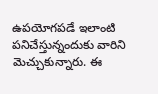ఉపయోగపడే ఇలాంటి పనిచేస్తున్నందుకు వారిని మెచ్చుకున్నారు. ఈ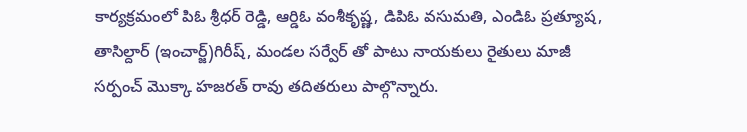కార్యక్రమంలో పిఓ శ్రీధర్ రెడ్డి, ఆర్డిఓ వంశీకృష్ణ, డిపిఓ వసుమతి, ఎండిఓ ప్రత్యూష, తాసిల్దార్ (ఇంచార్జ్)గిరీష్, మండల సర్వేర్ తో పాటు నాయకులు రైతులు మాజీ సర్పంచ్ మొక్కా హజరత్ రావు తదితరులు పాల్గొన్నారు.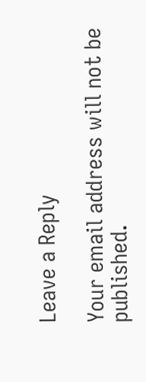Leave a Reply

Your email address will not be published.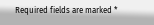Required fields are marked *